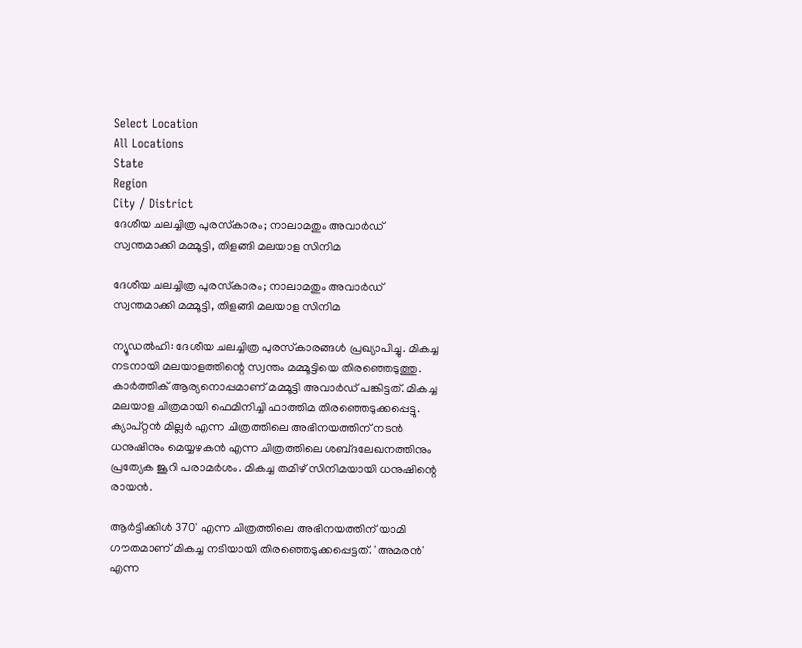Select Location
All Locations
State
Region
City / District
ദേശീയ ചലച്ചിത്ര പുരസ്‌കാരം; നാലാമതും അവാർഡ് സ്വന്തമാക്കി മമ്മൂട്ടി, തിളങ്ങി മലയാള സിനിമ

ദേശീയ ചലച്ചിത്ര പുരസ്‌കാരം; നാലാമതും അവാർഡ് സ്വന്തമാക്കി മമ്മൂട്ടി, തിളങ്ങി മലയാള സിനിമ

ന്യൂഡൽഹി: ദേശീയ ചലച്ചിത്ര പുരസ്‌കാരങ്ങൾ പ്രഖ്യാപിച്ചു. മികച്ച നടനായി മലയാളത്തിന്റെ സ്വന്തം മമ്മൂട്ടിയെ തിരഞ്ഞെടുത്തു. കാർത്തിക് ആര്യനൊപ്പമാണ് മമ്മൂട്ടി അവാർഡ് പങ്കിട്ടത്. മികച്ച മലയാള ചിത്രമായി ഫെമിനിച്ചി ഫാത്തിമ തിരഞ്ഞെടുക്കപ്പെട്ടു. ക്യാപ്റ്റൻ മില്ലർ എന്ന ചിത്രത്തിലെ അഭിനയത്തിന് നടൻ ധനുഷിനും മെയ്യഴകൻ എന്ന ചിത്രത്തിലെ ശബ്‌ദലേഖനത്തിനും പ്രത്യേക ജൂറി പരാമർശം. മികച്ച തമിഴ് സിനിമയായി ധനുഷിന്റെ രായൻ.

ആർട്ടിക്കിൾ 370' എന്ന ചിത്രത്തിലെ അഭിനയത്തിന് യാമി ഗൗതമാണ് മികച്ച നടിയായി തിരഞ്ഞെടുക്കപ്പെട്ടത്. 'അമരൻ' എന്ന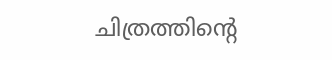ചിത്രത്തിന്റെ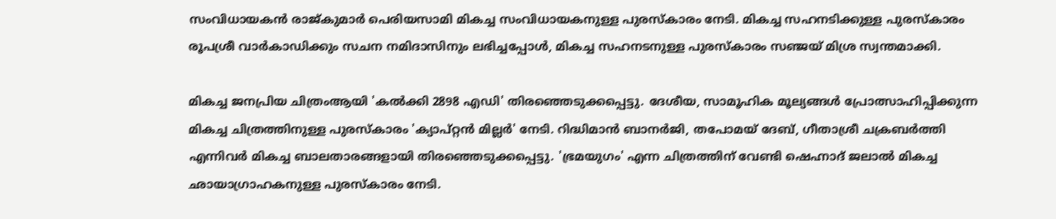സംവിധായകൻ രാജ്‌കുമാർ പെരിയസാമി മികച്ച സംവിധായകനുള്ള പുരസ്‌കാരം നേടി. മികച്ച സഹനടിക്കുള്ള പുരസ്‌കാരം രൂപശ്രീ വാർകാഡിക്കും സചന നമിദാസിനും ലഭിച്ചപ്പോൾ, മികച്ച സഹനടനുള്ള പുരസ്‌കാരം സഞ്ജയ് മിശ്ര സ്വന്തമാക്കി.

മികച്ച ജനപ്രിയ ചിത്രംആയി 'കൽക്കി 2898 എഡി' തിരഞ്ഞെടുക്കപ്പെട്ടു. ദേശീയ, സാമൂഹിക മൂല്യങ്ങൾ പ്രോത്സാഹിപ്പിക്കുന്ന മികച്ച ചിത്രത്തിനുള്ള പുരസ്‌കാരം 'ക്യാപ്റ്റൻ മില്ലർ' നേടി. റിദ്ധിമാൻ ബാനർജി, തപോമയ് ദേബ്, ഗീതാശ്രീ ചക്രബർത്തി എന്നിവർ മികച്ച ബാലതാരങ്ങളായി തിരഞ്ഞെടുക്കപ്പെട്ടു. 'ഭ്രമയുഗം' എന്ന ചിത്രത്തിന് വേണ്ടി ഷെഹ്നാദ് ജലാൽ മികച്ച ഛായാഗ്രാഹകനുള്ള പുരസ്‌കാരം നേടി.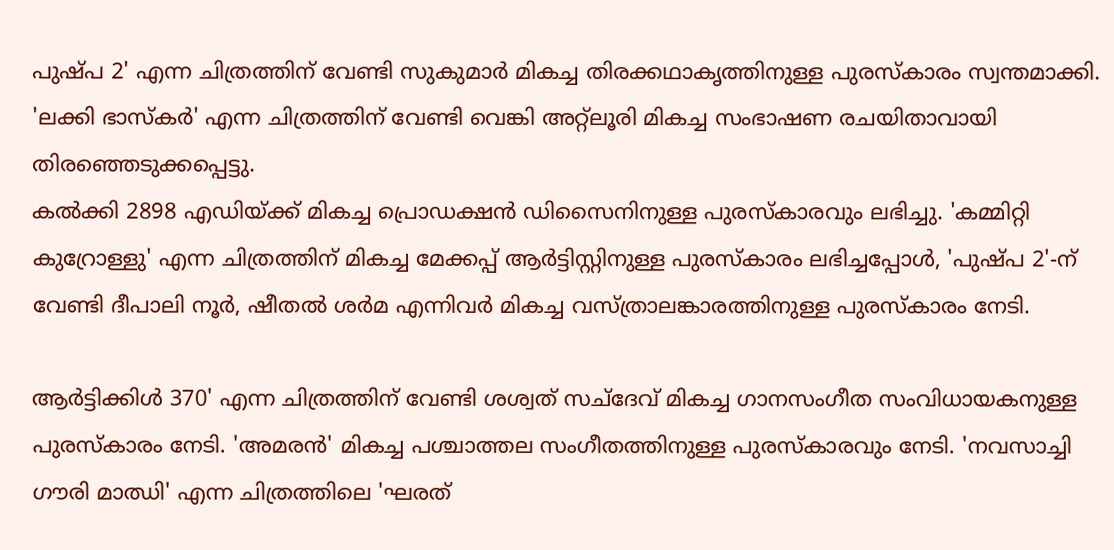പുഷ്‌പ 2' എന്ന ചിത്രത്തിന് വേണ്ടി സുകുമാർ മികച്ച തിരക്കഥാകൃത്തിനുള്ള പുരസ്കാരം സ്വന്തമാക്കി. 'ലക്കി ഭാസ്‌കർ' എന്ന ചിത്രത്തിന് വേണ്ടി വെങ്കി അറ്റ്ലൂരി മികച്ച സംഭാഷണ രചയിതാവായി തിരഞ്ഞെടുക്കപ്പെട്ടു.
കൽക്കി 2898 എഡിയ്ക്ക് മികച്ച പ്രൊഡക്ഷൻ ഡിസൈനിനുള്ള പുരസ്‌കാരവും ലഭിച്ചു. 'കമ്മിറ്റി കുറ്രോള്ളു' എന്ന ചിത്രത്തിന് മികച്ച മേക്കപ്പ് ആർട്ടിസ്റ്റിനുള്ള പുരസ്‌കാരം ലഭിച്ചപ്പോൾ, 'പുഷ്‌പ 2'-ന് വേണ്ടി ദീപാലി നൂർ, ഷീതൽ ശർമ എന്നിവർ മികച്ച വസ്ത്രാലങ്കാരത്തിനുള്ള പുരസ്‌കാരം നേടി.

ആർട്ടിക്കിൾ 370' എന്ന ചിത്രത്തിന് വേണ്ടി ശശ്വത് സച്ദേവ് മികച്ച ഗാനസംഗീത സംവിധായകനുള്ള പുരസ്‌കാരം നേടി. 'അമരൻ' മികച്ച പശ്ചാത്തല സംഗീതത്തിനുള്ള പുരസ്‌കാരവും നേടി. 'നവസാച്ചി ഗൗരി മാഝി' എന്ന ചിത്രത്തിലെ 'ഘരത്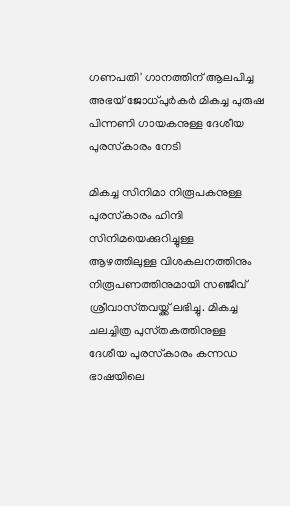ഗണപതി' ഗാനത്തിന് ആലപിച്ച അഭയ് ജോധ്പുർകർ മികച്ച പുരുഷ പിന്നണി ഗായകനുള്ള ദേശീയ പുരസ്‌കാരം നേടി

മികച്ച സിനിമാ നിരൂപകനുള്ള പുരസ്‌കാരം ഹിന്ദി സിനിമയെക്കുറിച്ചുള്ള ആഴത്തിലുള്ള വിശകലനത്തിനും നിരൂപണത്തിനുമായി സഞ്ജീവ് ശ്രീവാസ്‌തവയ്ക്ക് ലഭിച്ചു. മികച്ച ചലച്ചിത്ര പുസ്‌തകത്തിനുള്ള ദേശീയ പുരസ്‌കാരം കന്നഡ ഭാഷയിലെ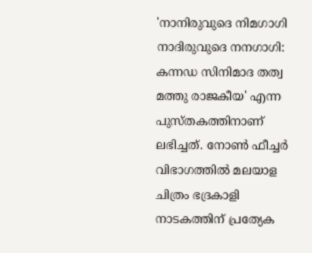'നാനിരുവുദെ നിമഗാഗി നാദിരുവുദെ നനഗാഗി: കന്നഡ സിനിമാദ തത്വ മത്തു രാജകീയ' എന്ന പുസ്‌തകത്തിനാണ് ലഭിച്ചത്. നോൺ ഫീച്ചർ വിഭാഗത്തിൽ മലയാള ചിത്രം ഭദ്രകാളി നാടകത്തിന് പ്രത്യേക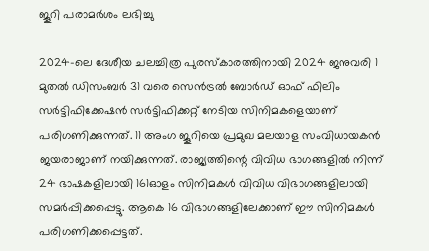ജൂറി പരാമർശം ലഭിച്ചു

2024-ലെ ദേശീയ ചലച്ചിത്ര പുരസ്‌കാരത്തിനായി 2024 ജനുവരി 1 മുതൽ ഡിസംബർ 31 വരെ സെൻട്രൽ ബോർഡ് ഓഫ് ഫിലിം സർട്ടിഫിക്കേഷൻ സർട്ടിഫിക്കറ്റ് നേടിയ സിനിമകളെയാണ് പരിഗണിക്കുന്നത്. 11 അംഗ ജൂറിയെ പ്രമുഖ മലയാള സംവിധായകൻ ജയരാജാണ് നയിക്കുന്നത്. രാജ്യത്തിന്റെ വിവിധ ഭാഗങ്ങളിൽ നിന്ന് 24 ഭാഷകളിലായി 161ഓളം സിനിമകൾ വിവിധ വിഭാഗങ്ങളിലായി സമർപ്പിക്കപ്പെട്ടു. ആകെ 16 വിഭാഗങ്ങളിലേക്കാണ് ഈ സിനിമകൾ പരിഗണിക്കപ്പെട്ടത്.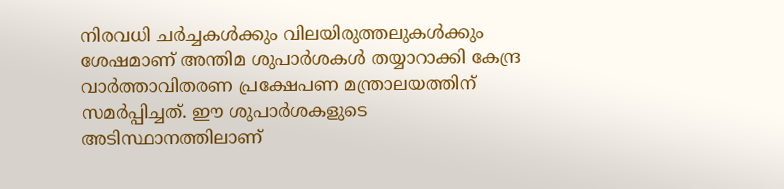നിരവധി ചർച്ചകൾക്കും വിലയിരുത്തലുകൾക്കും ശേഷമാണ് അന്തിമ ശുപാർശകൾ തയ്യാറാക്കി കേന്ദ്ര വാർത്താവിതരണ പ്രക്ഷേപണ മന്ത്രാലയത്തിന് സമർപ്പിച്ചത്. ഈ ശുപാർശകളുടെ അടിസ്ഥാനത്തിലാണ്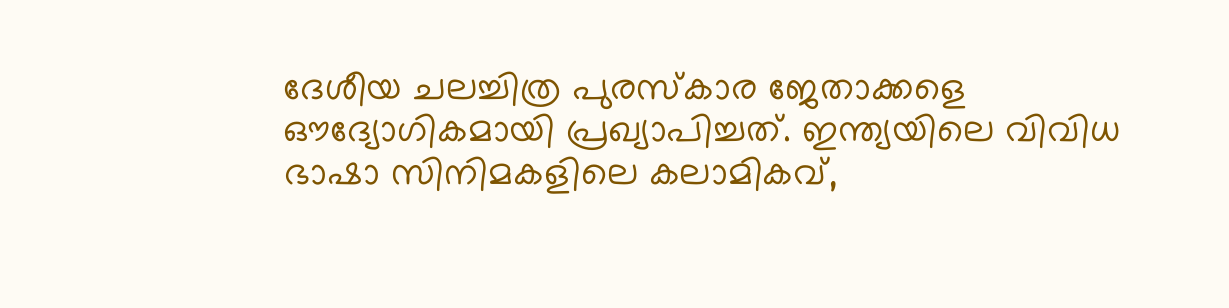ദേശീയ ചലച്ചിത്ര പുരസ്‌കാര ജേതാക്കളെ ഔദ്യോഗികമായി പ്രഖ്യാപിച്ചത്. ഇന്ത്യയിലെ വിവിധ ഭാഷാ സിനിമകളിലെ കലാമികവ്,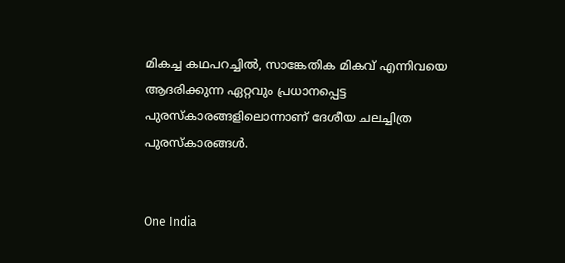മികച്ച കഥപറച്ചിൽ, സാങ്കേതിക മികവ് എന്നിവയെ ആദരിക്കുന്ന ഏറ്റവും പ്രധാനപ്പെട്ട പുരസ്‌കാരങ്ങളിലൊന്നാണ് ദേശീയ ചലച്ചിത്ര പുരസ്‌കാരങ്ങൾ.


One India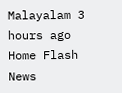Malayalam 3 hours ago
Home Flash News